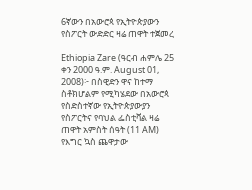6ኛውን በአውሮጳ የኢትዮጵያውን የስፖርት ውድድር ዛሬ ጠዋት ተጀመረ

Ethiopia Zare (ዓርብ ሐምሌ 25 ቀን 2000 ዓ.ም. August 01, 2008)፦ በስዊድን ዋና ከተማ ስቶክሆልም የሚካሄደው በአውሮጳ የስድስተኛው የኢትዮጵያውያን የስፖርትና የባህል ፌስቲቫል ዛሬ ጠዋት አምስት ሰዓት (11 AM) የእግር ኳስ ጨዋታው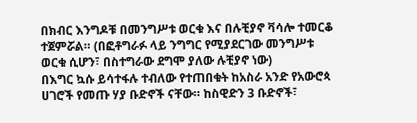በክብር እንግዶቹ በመንግሥቱ ወርቁ እና በሉቺያኖ ቫሳሎ ተመርቆ ተጀምሯል። (በፎቶግራፉ ላይ ንግግር የሚያደርገው መንግሥቱ ወርቁ ሲሆን፣ በስተግራው ደግሞ ያለው ሉቺያኖ ነው)
በእግር ኳሱ ይሳተፋሉ ተብለው የተጠበቁት ከአስራ አንድ የአውሮጳ ሀገሮች የመጡ ሃያ ቡድኖች ናቸው። ከስዊድን 3 ቡድኖች፣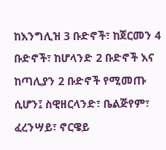ከእንግሊዝ 3 ቡድኖች፣ ከጀርመን 4 ቡድኖች፣ ከሆላንድ 2 ቡድኖች እና ከጣሊያን 2 ቡድኖች የሚመጡ ሲሆን፤ ስዊዘርላንድ፣ ቤልጅየም፣ ፈረንሣይ፣ ኖርዌይ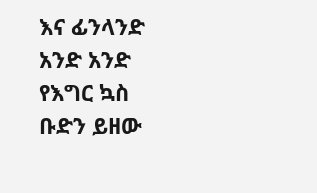እና ፊንላንድ አንድ አንድ የእግር ኳስ ቡድን ይዘው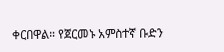ቀርበዋል። የጀርመኑ አምስተኛ ቡድን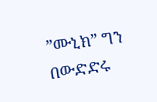”ሙኒክ” ግን በውድድሩ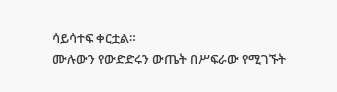ሳይሳተፍ ቀርቷል።
ሙሉውን የውድድሩን ውጤት በሥፍራው የሚገኙት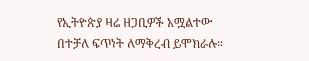የኢትዮጵያ ዛሬ ዘጋቢዎች አሟልተው በተቻለ ፍጥነት ለማቅረብ ይሞክራሉ።